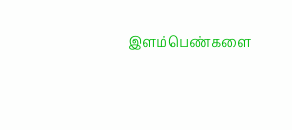இளம்பெண்களை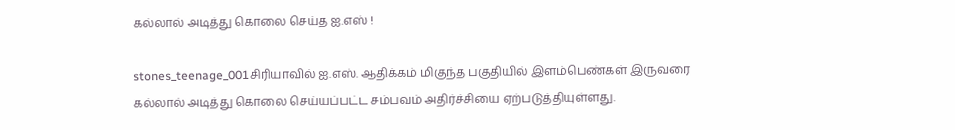கல்லால் அடித்து கொலை செய்த ஐ.எஸ் !

stones_teenage_001சிரியாவில் ஐ.எஸ். ஆதிக்கம் மிகுந்த பகுதியில் இளம்பெண்கள் இருவரை கல்லால் அடித்து கொலை செய்யப்பட்ட சம்பவம் அதிர்ச்சியை ஏற்படுத்தியுள்ளது.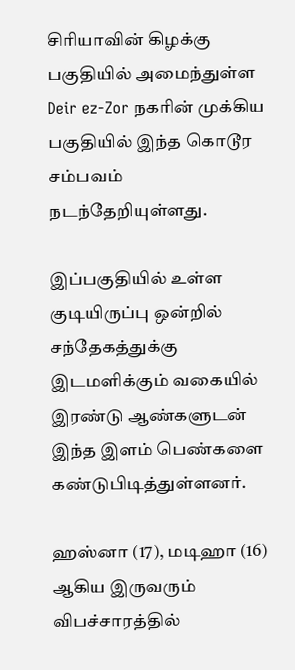சிரியாவின் கிழக்கு பகுதியில் அமைந்துள்ள Deir ez-Zor நகரின் முக்கிய பகுதியில் இந்த கொடூர சம்பவம் நடந்தேறியுள்ளது.

இப்பகுதியில் உள்ள குடியிருப்பு ஒன்றில் சந்தேகத்துக்கு இடமளிக்கும் வகையில் இரண்டு ஆண்களுடன் இந்த இளம் பெண்களை கண்டுபிடித்துள்ளனர்.

ஹஸ்னா (17), மடிஹா (16) ஆகிய இருவரும் விபச்சாரத்தில்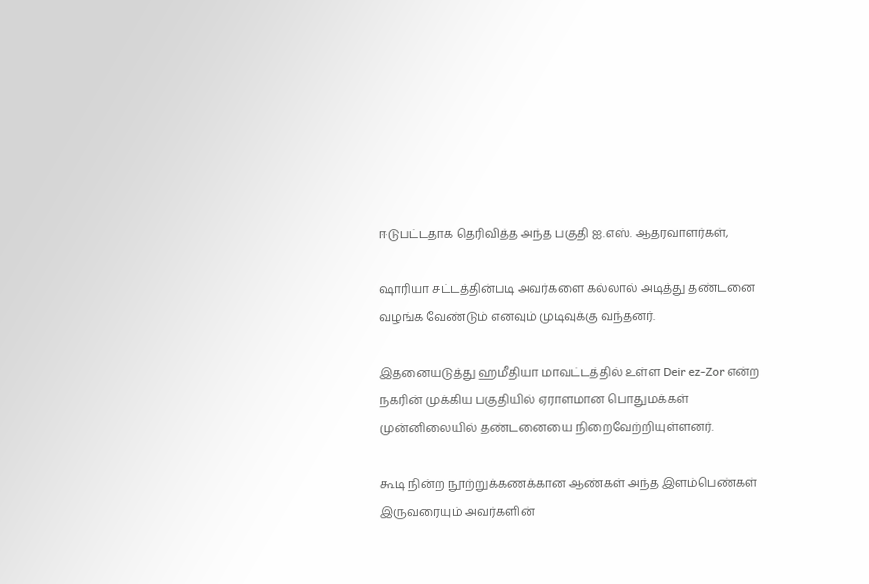ஈடுபட்டதாக தெரிவித்த அந்த பகுதி ஐ.எஸ். ஆதரவாளர்கள்,

ஷாரியா சட்டத்தின்படி அவர்களை கல்லால் அடித்து தண்டனை வழங்க வேண்டும் எனவும் முடிவுக்கு வந்தனர்.

இதனையடுத்து ஹமீதியா மாவட்டத்தில் உள்ள Deir ez-Zor என்ற நகரின் முக்கிய பகுதியில் ஏராளமான பொதுமக்கள் முன்னிலையில் தண்டனையை நிறைவேற்றியுள்ளனர்.

கூடி நின்ற நூற்றுக்கணக்கான ஆண்கள் அந்த இளம்பெண்கள் இருவரையும் அவர்களின்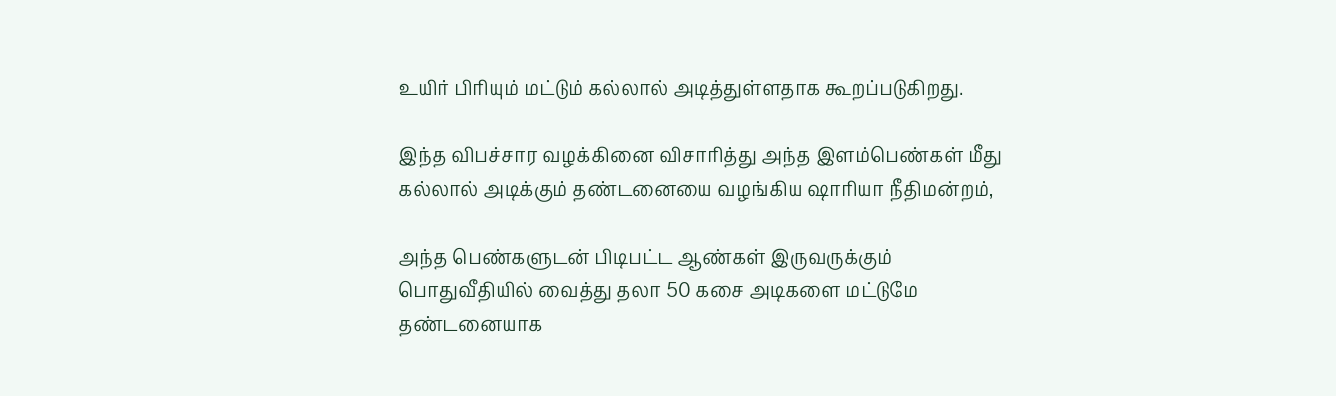உயிர் பிரியும் மட்டும் கல்லால் அடித்துள்ளதாக கூறப்படுகிறது.

இந்த விபச்சார வழக்கினை விசாரித்து அந்த இளம்பெண்கள் மீது கல்லால் அடிக்கும் தண்டனையை வழங்கிய ஷாரியா நீதிமன்றம்,

அந்த பெண்களுடன் பிடிபட்ட ஆண்கள் இருவருக்கும் பொதுவீதியில் வைத்து தலா 50 கசை அடிகளை மட்டுமே தண்டனையாக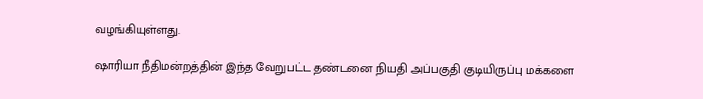வழங்கியுள்ளது.

ஷாரியா நீதிமன்றத்தின் இந்த வேறுபட்ட தண்டனை நியதி அப்பகுதி குடியிருப்பு மக்களை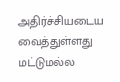அதிர்ச்சியடைய வைத்துள்ளது மட்டுமல்ல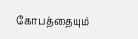கோபத்தையும்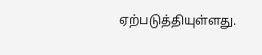ஏற்படுத்தியுள்ளது.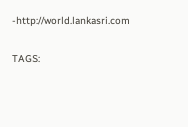-http://world.lankasri.com

TAGS: